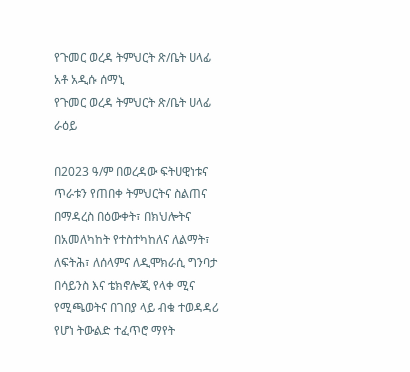የጉመር ወረዳ ትምህርት ጽ/ቤት ሀላፊ
አቶ አዲሱ ሰማኒ
የጉመር ወረዳ ትምህርት ጽ/ቤት ሀላፊ
ራዕይ

በ2023 ዓ/ም በወረዳው ፍትሀዊነቱና ጥራቱን የጠበቀ ትምህርትና ስልጠና በማዳረስ በዕውቀት፣ በክህሎትና በአመለካከት የተስተካከለና ለልማት፣ ለፍትሕ፣ ለሰላምና ለዲሞክራሲ ግንባታ በሳይንስ እና ቴክኖሎጂ የላቀ ሚና የሚጫወትና በገበያ ላይ ብቁ ተወዳዳሪ የሆነ ትውልድ ተፈጥሮ ማየት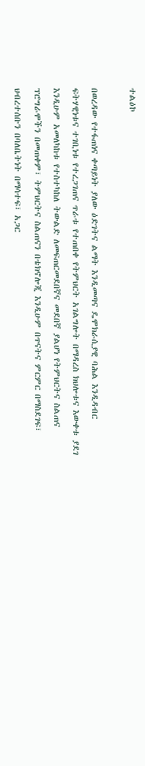ተልዕኮ

በወረዳው የተፋጠነና ቀጣይነት ያለው ዕድገትና ልማት እንዲመጣና ዴሞክራሲያዊ ባሕል እንዲዳብር ፍትሃዊነቱና ተገቢነቱ የተረጋገጠና ጥራቱ የተጠበቀ የትምህርት አገልግሎት በማዳረስ ክህሎቱና እውቀቱ ያደገ እንዲሁም አመለካከቱ የተስተካከለ ትውልድ ለመፍጠርመደበኛና መደበኛ ያልሆነ የትምህርትና ስልጠና ፕሮግራሞችን በመጠቀም፣ ትምህርትና ስልጠናን በቴክኖሎጂ እንዲሁም በጥናትና ምርምር በማስደገፍ፣ ህብረተሰቡን በባለቤትነት በማሳተፍ፣ አጋር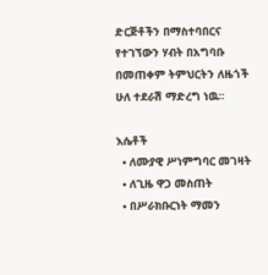ድርጅቶችን በማስተባበርና የተገኘውን ሃብት በአግባቡ በመጠቀም ትምህርትን ለዜጎች ሁለ ተደራሽ ማድረግ ነዉ፡፡

እሴቶች
  • ለሙያዊ ሥነምግባር መገዛት
  • ለጊዜ ዋጋ መስጠት
  • በሥራክቡርነት ማመን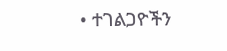• ተገልጋዮችን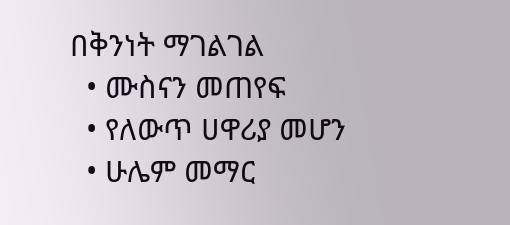በቅንነት ማገልገል
  • ሙስናን መጠየፍ
  • የለውጥ ሀዋሪያ መሆን
  • ሁሌም መማር